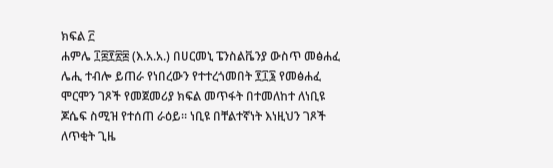ክፍል ፫
ሐምሌ ፲፰፻፳፰ (እ.አ.አ.) በሀርመኒ ፔንስልቬንያ ውስጥ መፅሐፈ ሌሒ ተብሎ ይጠራ የነበረውን የተተረጎመበት ፻፲፮ የመፅሐፈ ሞርሞን ገጾች የመጀመሪያ ክፍል መጥፋት በተመለከተ ለነቢዩ ጆሴፍ ስሚዝ የተሰጠ ራዕይ። ነቢዩ በቸልተኛነት እነዚህን ገጾች ለጥቂት ጊዜ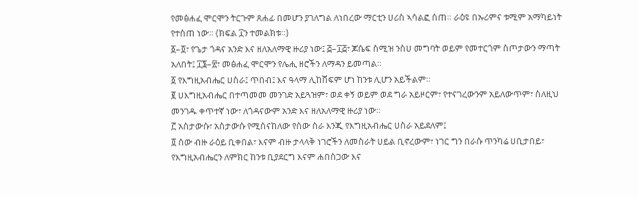የመፅሐፈ ሞርሞን ትርጉም ጸሐፊ በመሆን ያገለግል ለነበረው ማርቲን ሀሪስ ኣሳልፎ ሰጠ። ራዕዩ በኡሪምና ቱሚም አማካይነት የተሰጠ ነው። (ክፍል ፲ን ተመልክቱ።)
፩–፬፣ የጌታ ጎዳና አንድ እና ዘለአለማዊ ዙሪያ ነው፤ ፭–፲፭፣ ጆሴፍ ስሚዝ ንስሀ መግባት ወይም የመተርጎም ስጦታውን ማጣት አለበት፤ ፲፮–፳፣ መፅሐፈ ሞርሞን የሌሒ ዘሮችን ለማዳን ይመጣል።
፩ የእግዚአብሔር ሀስራ፤ ጥበብ፤ እና ዓላማ ሊከሸፍም ሆነ ከንቱ ሊሆን አይችልም።
፪ ሀእግዚአብሔር በተጣመመ መንገድ አይጓዝም፣ ወደ ቀኝ ወይም ወደ ግራ አይዞርም፣ የተናገረውንም አይለውጥም፣ ስለዚህ መንገዱ ቀጥተኛ ነው፣ ለጎዳናውም አንድ እና ዘለአለማዊ ዙሪያ ነው።
፫ አስታውሱ፣ አስታውሱ የሚሰናከለው የሰው ስራ እንጂ የእግዚአብሔር ሀስራ አይደለም፤
፬ ሰው ብዙ ራዕይ ቢቀበል፣ እናም ብዙ ታላላቅ ነገሮችን ለመስራት ሀይል ቢኖረውም፣ ነገር ግን በራሱ ጥንካሬ ሀቢታበይ፣ የእግዚአብሔርን ለምክር ከንቱ ቢያደርግ እናም ሐበስጋው እና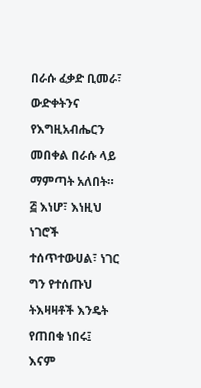በራሱ ፈቃድ ቢመራ፣ ውድቀትንና የእግዚአብሔርን መበቀል በራሱ ላይ ማምጣት አለበት።
፭ እነሆ፣ እነዚህ ነገሮች ተሰጥተውሀል፣ ነገር ግን የተሰጡህ ትእዛዛቶች እንዴት የጠበቁ ነበሩ፤ እናም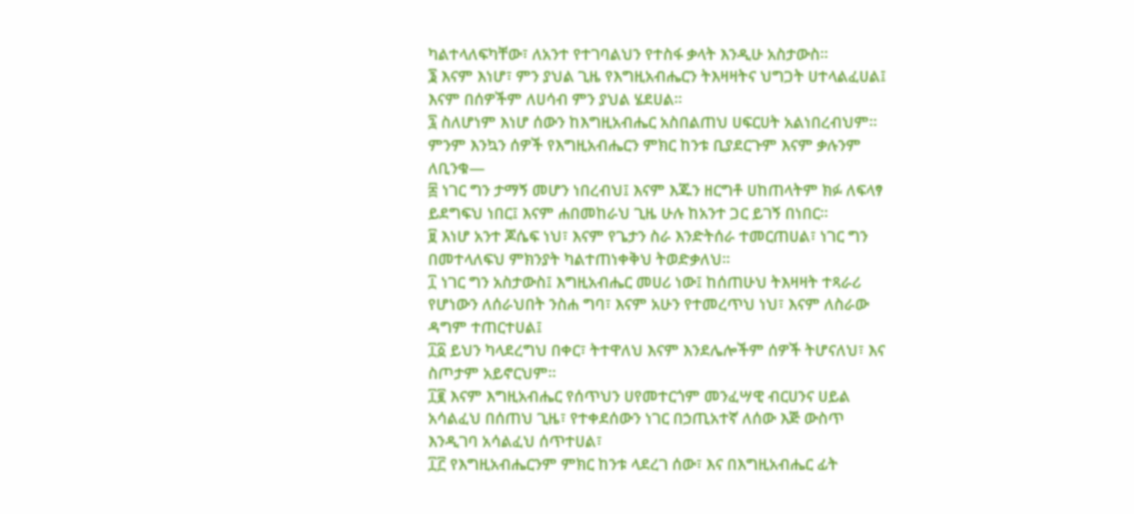ካልተላለፍካቸው፣ ለአንተ የተገባልህን የተስፋ ቃላት እንዲሁ አስታውስ።
፮ እናም እነሆ፣ ምን ያህል ጊዜ የእግዚአብሔርን ትእዛዛትና ህግጋት ሀተላልፈሀል፤ እናም በሰዎችም ለሀሳብ ምን ያህል ሄደሀል።
፯ ስለሆነም እነሆ ሰውን ከእግዚአብሔር አስበልጠህ ሀፍርሀት አልነበረብህም። ምንም እንኳን ሰዎች የእግዚአብሔርን ምክር ከንቱ ቢያደርጉም እናም ቃሉንም ለቢንቁ—
፰ ነገር ግን ታማኝ መሆን ነበረብህ፤ እናም እጁን ዘርግቶ ሀከጠላትም ክፉ ለፍላፃ ይደግፍህ ነበር፤ እናም ሐበመከራህ ጊዜ ሁሉ ከአንተ ጋር ይገኝ በነበር።
፱ እነሆ አንተ ጆሴፍ ነህ፣ እናም የጌታን ስራ እንድትሰራ ተመርጠሀል፣ ነገር ግን በመተላለፍህ ምክንያት ካልተጠነቀቅህ ትወድቃለህ።
፲ ነገር ግን አስታውስ፤ እግዚአብሔር መሀሪ ነው፤ ከሰጠሁህ ትእዛዛት ተጻራሪ የሆነውን ለሰራህበት ንስሐ ግባ፣ እናም አሁን የተመረጥህ ነህ፣ እናም ለስራው ዳግም ተጠርተሀል፤
፲፩ ይህን ካላደረግህ በቀር፣ ትተዋለህ እናም እንደሌሎችም ሰዎች ትሆናለህ፣ እና ስጦታም አይኖርህም።
፲፪ እናም እግዚአብሔር የሰጥህን ሀየመተርጎም መንፈሣዊ ብርሀንና ሀይል አሳልፈህ በሰጠህ ጊዜ፣ የተቀደሰውን ነገር በኃጢአተኛ ለሰው እጅ ውስጥ እንዲገባ አሳልፈህ ሰጥተሀል፣
፲፫ የእግዚአብሔርንም ምክር ከንቱ ላደረገ ሰው፣ እና በእግዚአብሔር ፊት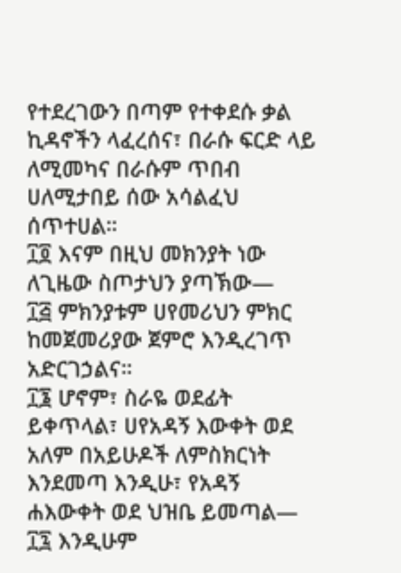የተደረገውን በጣም የተቀደሱ ቃል ኪዳኖችን ላፈረሰና፣ በራሱ ፍርድ ላይ ለሚመካና በራሱም ጥበብ ሀለሚታበይ ሰው አሳልፈህ ሰጥተሀል።
፲፬ እናም በዚህ መክንያት ነው ለጊዜው ስጦታህን ያጣኽው—
፲፭ ምክንያቱም ሀየመሪህን ምክር ከመጀመሪያው ጀምሮ እንዲረገጥ አድርገኃልና።
፲፮ ሆኖም፣ ስራዬ ወደፊት ይቀጥላል፣ ሀየአዳኝ እውቀት ወደ አለም በአይሁዶች ለምስክርነት እንደመጣ እንዲሁ፣ የአዳኝ ሐእውቀት ወደ ህዝቤ ይመጣል—
፲፯ እንዲሁም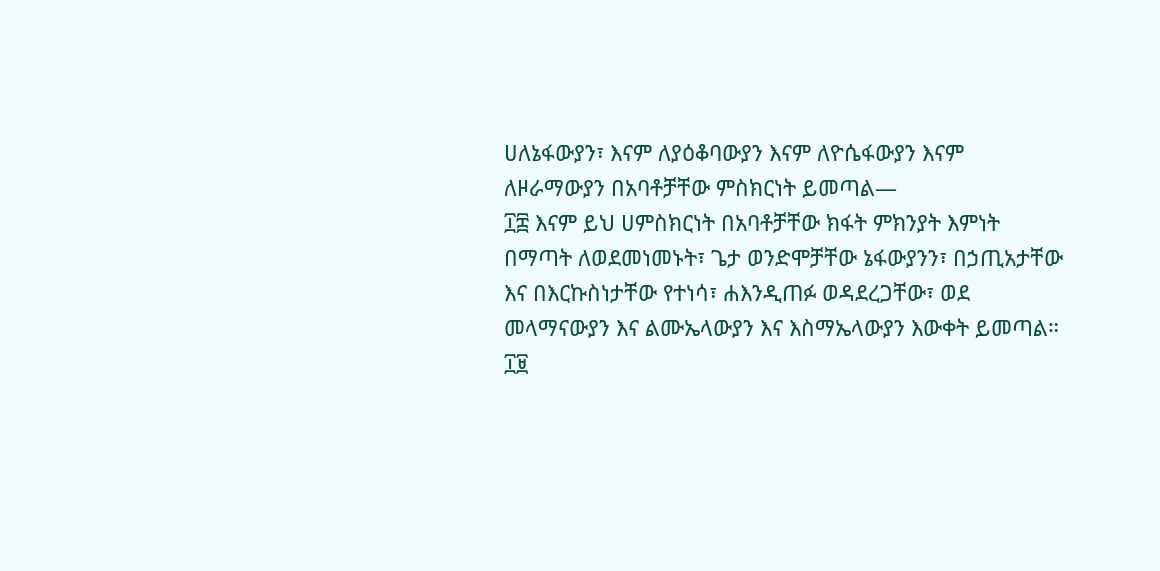ሀለኔፋውያን፣ እናም ለያዕቆባውያን እናም ለዮሴፋውያን እናም ለዞራማውያን በአባቶቻቸው ምስክርነት ይመጣል—
፲፰ እናም ይህ ሀምስክርነት በአባቶቻቸው ክፋት ምክንያት እምነት በማጣት ለወደመነመኑት፣ ጌታ ወንድሞቻቸው ኔፋውያንን፣ በኃጢአታቸው እና በእርኩስነታቸው የተነሳ፣ ሐእንዲጠፉ ወዳደረጋቸው፣ ወደ መላማናውያን እና ልሙኤላውያን እና እስማኤላውያን እውቀት ይመጣል።
፲፱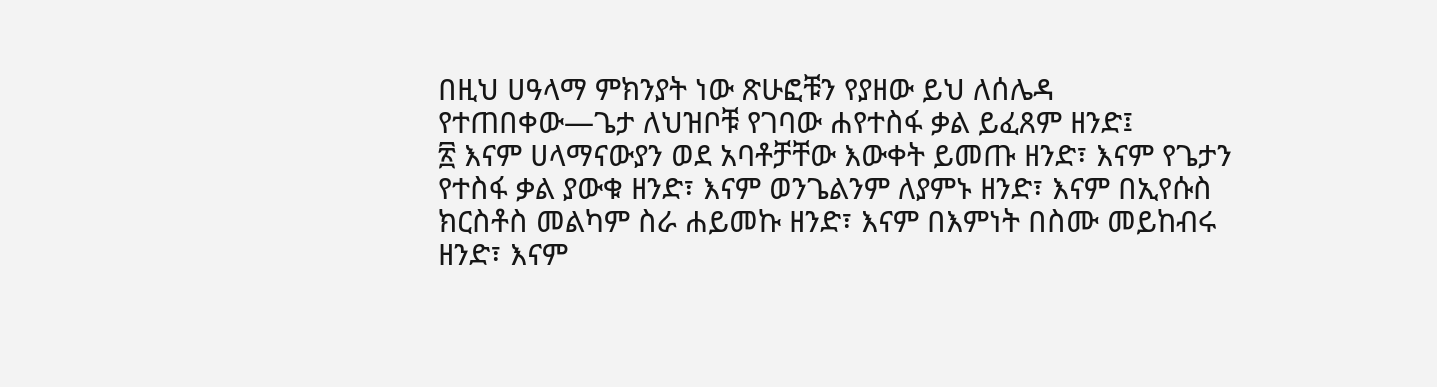በዚህ ሀዓላማ ምክንያት ነው ጽሁፎቹን የያዘው ይህ ለሰሌዳ የተጠበቀው—ጌታ ለህዝቦቹ የገባው ሐየተስፋ ቃል ይፈጸም ዘንድ፤
፳ እናም ሀላማናውያን ወደ አባቶቻቸው እውቀት ይመጡ ዘንድ፣ እናም የጌታን የተስፋ ቃል ያውቁ ዘንድ፣ እናም ወንጌልንም ለያምኑ ዘንድ፣ እናም በኢየሱስ ክርስቶስ መልካም ስራ ሐይመኩ ዘንድ፣ እናም በእምነት በስሙ መይከብሩ ዘንድ፣ እናም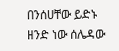በንሰሀቸው ይድኑ ዘንድ ነው ሰሌዳው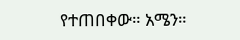የተጠበቀው። አሜን።